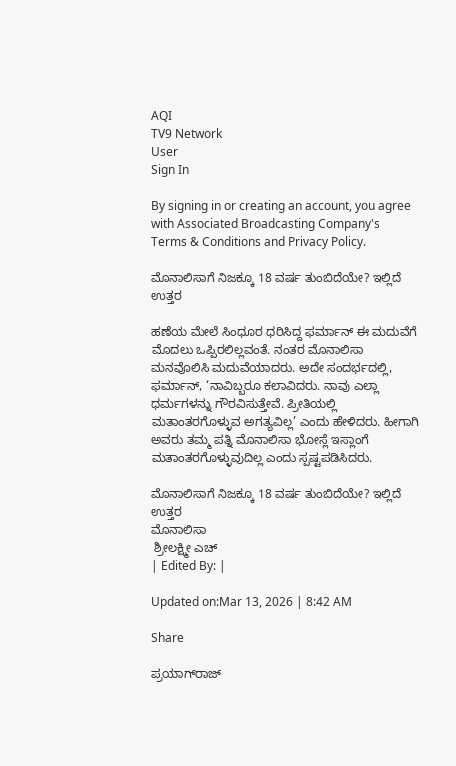AQI
TV9 Network
User
Sign In

By signing in or creating an account, you agree with Associated Broadcasting Company's Terms & Conditions and Privacy Policy.

ಮೊನಾಲಿಸಾಗೆ ನಿಜಕ್ಕೂ 18 ವರ್ಷ ತುಂಬಿದೆಯೇ? ಇಲ್ಲಿದೆ ಉತ್ತರ

ಹಣೆಯ ಮೇಲೆ ಸಿಂಧೂರ ಧರಿಸಿದ್ದ ಫರ್ಮಾನ್ ಈ ಮದುವೆಗೆ ಮೊದಲು ಒಪ್ಪಿರಲಿಲ್ಲವಂತೆ. ನಂತರ ಮೊನಾಲಿಸಾ ಮನವೊಲಿಸಿ ಮದುವೆಯಾದರು. ಅದೇ ಸಂದರ್ಭದಲ್ಲಿ, ಫರ್ಮಾನ್, ‘ನಾವಿಬ್ಬರೂ ಕಲಾವಿದರು. ನಾವು ಎಲ್ಲಾ ಧರ್ಮಗಳನ್ನು ಗೌರವಿಸುತ್ತೇವೆ. ಪ್ರೀತಿಯಲ್ಲಿ ಮತಾಂತರಗೊಳ್ಳುವ ಅಗತ್ಯವಿಲ್ಲ’ ಎಂದು ಹೇಳಿದರು. ಹೀಗಾಗಿ ಅವರು ತಮ್ಮ ಪತ್ನಿ ಮೊನಾಲಿಸಾ ಭೋಸ್ಲೆ ಇಸ್ಲಾಂಗೆ ಮತಾಂತರಗೊಳ್ಳುವುದಿಲ್ಲ ಎಂದು ಸ್ಪಷ್ಟಪಡಿಸಿದರು.

ಮೊನಾಲಿಸಾಗೆ ನಿಜಕ್ಕೂ 18 ವರ್ಷ ತುಂಬಿದೆಯೇ? ಇಲ್ಲಿದೆ ಉತ್ತರ
ಮೊನಾಲಿಸಾ
 ಶ್ರೀಲಕ್ಷ್ಮೀ ಎಚ್
| Edited By: |

Updated on:Mar 13, 2026 | 8:42 AM

Share

ಪ್ರಯಾಗ್‌ರಾಜ್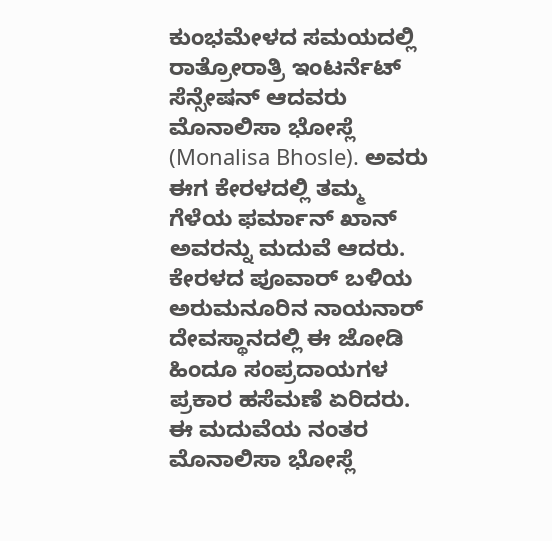ಕುಂಭಮೇಳದ ಸಮಯದಲ್ಲಿ ರಾತ್ರೋರಾತ್ರಿ ಇಂಟರ್ನೆಟ್ ಸೆನ್ಸೇಷನ್ ಆದವರು ಮೊನಾಲಿಸಾ ಭೋಸ್ಲೆ (Monalisa Bhosle). ಅವರು ಈಗ ಕೇರಳದಲ್ಲಿ ತಮ್ಮ ಗೆಳೆಯ ಫರ್ಮಾನ್ ಖಾನ್ ಅವರನ್ನು ಮದುವೆ ಆದರು. ಕೇರಳದ ಪೂವಾರ್ ಬಳಿಯ ಅರುಮನೂರಿನ ನಾಯನಾರ್ ದೇವಸ್ಥಾನದಲ್ಲಿ ಈ ಜೋಡಿ ಹಿಂದೂ ಸಂಪ್ರದಾಯಗಳ ಪ್ರಕಾರ ಹಸೆಮಣೆ ಏರಿದರು. ಈ ಮದುವೆಯ ನಂತರ ಮೊನಾಲಿಸಾ ಭೋಸ್ಲೆ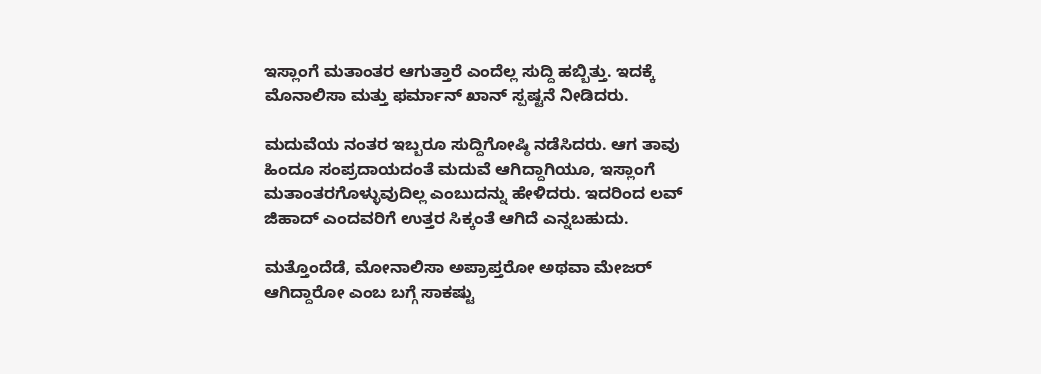ಇಸ್ಲಾಂಗೆ ಮತಾಂತರ ಆಗುತ್ತಾರೆ ಎಂದೆಲ್ಲ ಸುದ್ದಿ ಹಬ್ಬಿತ್ತು. ಇದಕ್ಕೆ ಮೊನಾಲಿಸಾ ಮತ್ತು ಫರ್ಮಾನ್ ಖಾನ್ ಸ್ಪಷ್ಟನೆ ನೀಡಿದರು.

ಮದುವೆಯ ನಂತರ ಇಬ್ಬರೂ ಸುದ್ದಿಗೋಷ್ಠಿ ನಡೆಸಿದರು. ಆಗ ತಾವು ಹಿಂದೂ ಸಂಪ್ರದಾಯದಂತೆ ಮದುವೆ ಆಗಿದ್ದಾಗಿಯೂ, ಇಸ್ಲಾಂಗೆ ಮತಾಂತರಗೊಳ್ಳುವುದಿಲ್ಲ ಎಂಬುದನ್ನು ಹೇಳಿದರು. ಇದರಿಂದ ಲವ್ ಜಿಹಾದ್ ಎಂದವರಿಗೆ ಉತ್ತರ ಸಿಕ್ಕಂತೆ ಆಗಿದೆ ಎನ್ನಬಹುದು.

ಮತ್ತೊಂದೆಡೆ, ಮೋನಾಲಿಸಾ ಅಪ್ರಾಪ್ತರೋ ಅಥವಾ ಮೇಜರ್ ಆಗಿದ್ದಾರೋ ಎಂಬ ಬಗ್ಗೆ ಸಾಕಷ್ಟು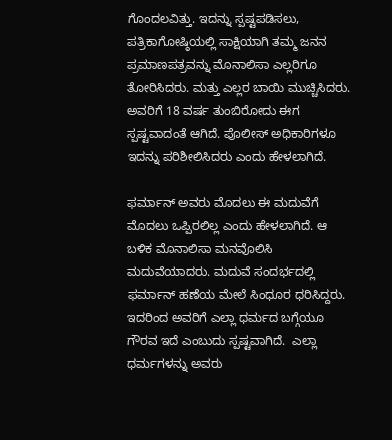ಗೊಂದಲವಿತ್ತು. ಇದನ್ನು ಸ್ಪಷ್ಟಪಡಿಸಲು, ಪತ್ರಿಕಾಗೋಷ್ಠಿಯಲ್ಲಿ ಸಾಕ್ಷಿಯಾಗಿ ತಮ್ಮ ಜನನ ಪ್ರಮಾಣಪತ್ರವನ್ನು ಮೊನಾಲಿಸಾ ಎಲ್ಲರಿಗೂ ತೋರಿಸಿದರು. ಮತ್ತು ಎಲ್ಲರ ಬಾಯಿ ಮುಚ್ಚಿಸಿದರು. ಅವರಿಗೆ 18 ವರ್ಷ ತುಂಬಿರೋದು ಈಗ ಸ್ಪಷ್ಟವಾದಂತೆ ಆಗಿದೆ. ಪೊಲೀಸ್ ಅಧಿಕಾರಿಗಳೂ ಇದನ್ನು ಪರಿಶೀಲಿಸಿದರು ಎಂದು ಹೇಳಲಾಗಿದೆ.

ಫರ್ಮಾನ್ ಅವರು ಮೊದಲು ಈ ಮದುವೆಗೆ ಮೊದಲು ಒಪ್ಪಿರಲಿಲ್ಲ ಎಂದು ಹೇಳಲಾಗಿದೆ. ಆ ಬಳಿಕ ಮೊನಾಲಿಸಾ ಮನವೊಲಿಸಿ ಮದುವೆಯಾದರು. ಮದುವೆ ಸಂದರ್ಭದಲ್ಲಿ ಫರ್ಮಾನ್ ಹಣೆಯ ಮೇಲೆ ಸಿಂಧೂರ ಧರಿಸಿದ್ದರು. ಇದರಿಂದ ಅವರಿಗೆ ಎಲ್ಲಾ ಧರ್ಮದ ಬಗ್ಗೆಯೂ ಗೌರವ ಇದೆ ಎಂಬುದು ಸ್ಪಷ್ಟವಾಗಿದೆ.  ಎಲ್ಲಾ ಧರ್ಮಗಳನ್ನು ಅವರು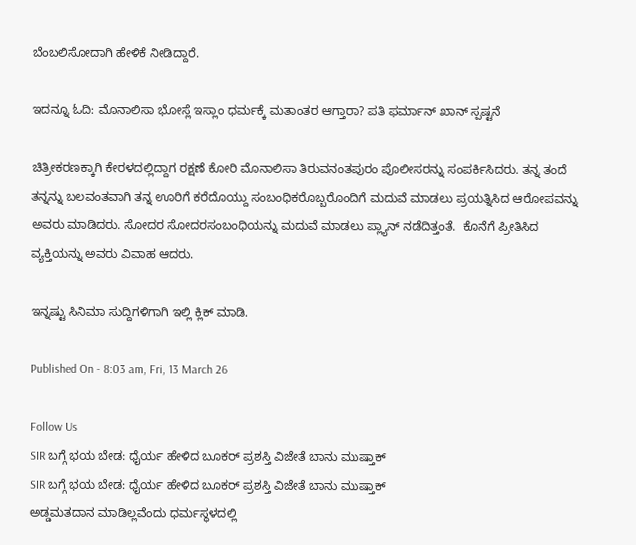ಬೆಂಬಲಿಸೋದಾಗಿ ಹೇಳಿಕೆ ನೀಡಿದ್ದಾರೆ.

ಇದನ್ನೂ ಓದಿ: ಮೊನಾಲಿಸಾ ಭೋಸ್ಲೆ ಇಸ್ಲಾಂ ಧರ್ಮಕ್ಕೆ ಮತಾಂತರ ಆಗ್ತಾರಾ? ಪತಿ ಫರ್ಮಾನ್ ಖಾನ್ ಸ್ಪಷ್ಟನೆ

ಚಿತ್ರೀಕರಣಕ್ಕಾಗಿ ಕೇರಳದಲ್ಲಿದ್ದಾಗ ರಕ್ಷಣೆ ಕೋರಿ ಮೊನಾಲಿಸಾ ತಿರುವನಂತಪುರಂ ಪೊಲೀಸರನ್ನು ಸಂಪರ್ಕಿಸಿದರು. ತನ್ನ ತಂದೆ ತನ್ನನ್ನು ಬಲವಂತವಾಗಿ ತನ್ನ ಊರಿಗೆ ಕರೆದೊಯ್ದು ಸಂಬಂಧಿಕರೊಬ್ಬರೊಂದಿಗೆ ಮದುವೆ ಮಾಡಲು ಪ್ರಯತ್ನಿಸಿದ ಆರೋಪವನ್ನು ಅವರು ಮಾಡಿದರು. ಸೋದರ ಸೋದರಸಂಬಂಧಿಯನ್ನು ಮದುವೆ ಮಾಡಲು ಪ್ಲ್ಯಾನ್ ನಡೆದಿತ್ತಂತೆ.  ಕೊನೆಗೆ ಪ್ರೀತಿಸಿದ ವ್ಯಕ್ತಿಯನ್ನು ಅವರು ವಿವಾಹ ಆದರು.

ಇನ್ನಷ್ಟು ಸಿನಿಮಾ ಸುದ್ದಿಗಳಿಗಾಗಿ ಇಲ್ಲಿ ಕ್ಲಿಕ್ ಮಾಡಿ.

Published On - 8:03 am, Fri, 13 March 26

Follow Us
SIR ಬಗ್ಗೆ ಭಯ ಬೇಡ: ಧೈರ್ಯ ಹೇಳಿದ ಬೂಕರ್ ಪ್ರಶಸ್ತಿ ವಿಜೇತೆ ಬಾನು ಮುಷ್ತಾಕ್
SIR ಬಗ್ಗೆ ಭಯ ಬೇಡ: ಧೈರ್ಯ ಹೇಳಿದ ಬೂಕರ್ ಪ್ರಶಸ್ತಿ ವಿಜೇತೆ ಬಾನು ಮುಷ್ತಾಕ್
ಅಡ್ಡಮತದಾನ ಮಾಡಿಲ್ಲವೆಂದು ಧರ್ಮಸ್ಥಳದಲ್ಲಿ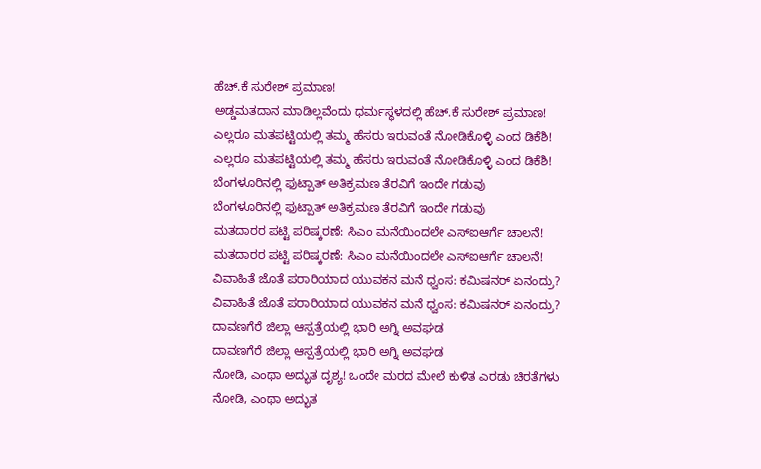ಹೆಚ್.ಕೆ ಸುರೇಶ್ ಪ್ರಮಾಣ!
ಅಡ್ಡಮತದಾನ ಮಾಡಿಲ್ಲವೆಂದು ಧರ್ಮಸ್ಥಳದಲ್ಲಿ ಹೆಚ್.ಕೆ ಸುರೇಶ್ ಪ್ರಮಾಣ!
ಎಲ್ಲರೂ ಮತಪಟ್ಟಿಯಲ್ಲಿ ತಮ್ಮ ಹೆಸರು ಇರುವಂತೆ ನೋಡಿಕೊಳ್ಳಿ ಎಂದ ಡಿಕೆಶಿ!
ಎಲ್ಲರೂ ಮತಪಟ್ಟಿಯಲ್ಲಿ ತಮ್ಮ ಹೆಸರು ಇರುವಂತೆ ನೋಡಿಕೊಳ್ಳಿ ಎಂದ ಡಿಕೆಶಿ!
ಬೆಂಗಳೂರಿನಲ್ಲಿ ಫುಟ್ಪಾತ್ ಅತಿಕ್ರಮಣ ತೆರವಿಗೆ ಇಂದೇ ಗಡುವು
ಬೆಂಗಳೂರಿನಲ್ಲಿ ಫುಟ್ಪಾತ್ ಅತಿಕ್ರಮಣ ತೆರವಿಗೆ ಇಂದೇ ಗಡುವು
ಮತದಾರರ ಪಟ್ಟಿ ಪರಿಷ್ಕರಣೆ: ಸಿಎಂ ಮನೆಯಿಂದಲೇ ಎಸ್ಐಆರ್ಗೆ ಚಾಲನೆ!
ಮತದಾರರ ಪಟ್ಟಿ ಪರಿಷ್ಕರಣೆ: ಸಿಎಂ ಮನೆಯಿಂದಲೇ ಎಸ್ಐಆರ್ಗೆ ಚಾಲನೆ!
ವಿವಾಹಿತೆ ಜೊತೆ ಪರಾರಿಯಾದ ಯುವಕನ ಮನೆ ಧ್ವಂಸ: ಕಮಿಷನರ್ ಏನಂದ್ರು?
ವಿವಾಹಿತೆ ಜೊತೆ ಪರಾರಿಯಾದ ಯುವಕನ ಮನೆ ಧ್ವಂಸ: ಕಮಿಷನರ್ ಏನಂದ್ರು?
ದಾವಣಗೆರೆ ಜಿಲ್ಲಾ ಆಸ್ಪತ್ರೆಯಲ್ಲಿ ಭಾರಿ ಅಗ್ನಿ ಅವಘಡ
ದಾವಣಗೆರೆ ಜಿಲ್ಲಾ ಆಸ್ಪತ್ರೆಯಲ್ಲಿ ಭಾರಿ ಅಗ್ನಿ ಅವಘಡ
ನೋಡಿ, ಎಂಥಾ ಅದ್ಭುತ ದೃಶ್ಯ! ಒಂದೇ ಮರದ ಮೇಲೆ ಕುಳಿತ ಎರಡು ಚಿರತೆಗಳು
ನೋಡಿ, ಎಂಥಾ ಅದ್ಭುತ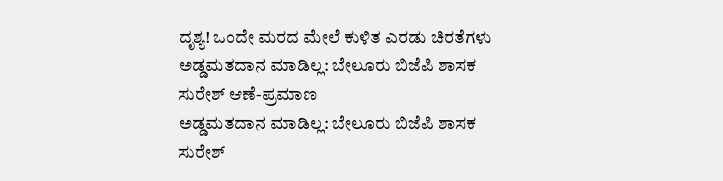ದೃಶ್ಯ! ಒಂದೇ ಮರದ ಮೇಲೆ ಕುಳಿತ ಎರಡು ಚಿರತೆಗಳು
ಅಡ್ಡಮತದಾನ ಮಾಡಿಲ್ಲ: ಬೇಲೂರು ಬಿಜೆಪಿ ಶಾಸಕ ಸುರೇಶ್ ಆಣೆ-ಪ್ರಮಾಣ
ಅಡ್ಡಮತದಾನ ಮಾಡಿಲ್ಲ: ಬೇಲೂರು ಬಿಜೆಪಿ ಶಾಸಕ ಸುರೇಶ್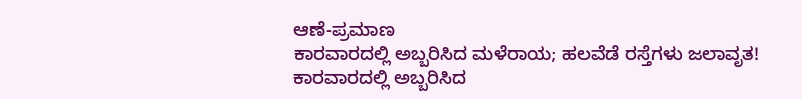ಆಣೆ-ಪ್ರಮಾಣ
ಕಾರವಾರದಲ್ಲಿ ಅಬ್ಬರಿಸಿದ ಮಳೆರಾಯ; ಹಲವೆಡೆ ರಸ್ತೆಗಳು ಜಲಾವೃತ!
ಕಾರವಾರದಲ್ಲಿ ಅಬ್ಬರಿಸಿದ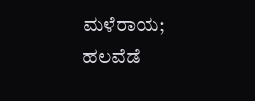ಮಳೆರಾಯ; ಹಲವೆಡೆ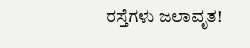ರಸ್ತೆಗಳು ಜಲಾವೃತ!